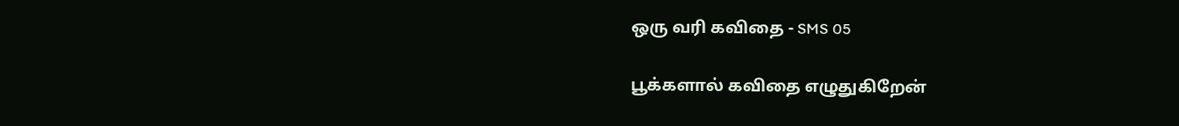ஒரு வரி கவிதை - SMS 05

பூக்களால் கவிதை எழுதுகிறேன்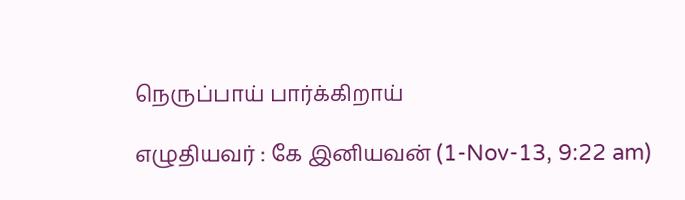நெருப்பாய் பார்க்கிறாய்

எழுதியவர் : கே இனியவன் (1-Nov-13, 9:22 am)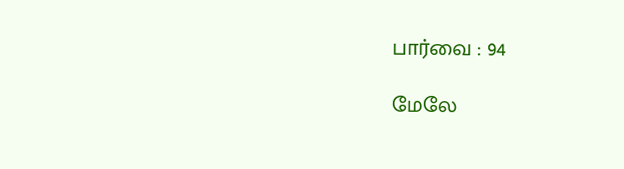பார்வை : 94

மேலே